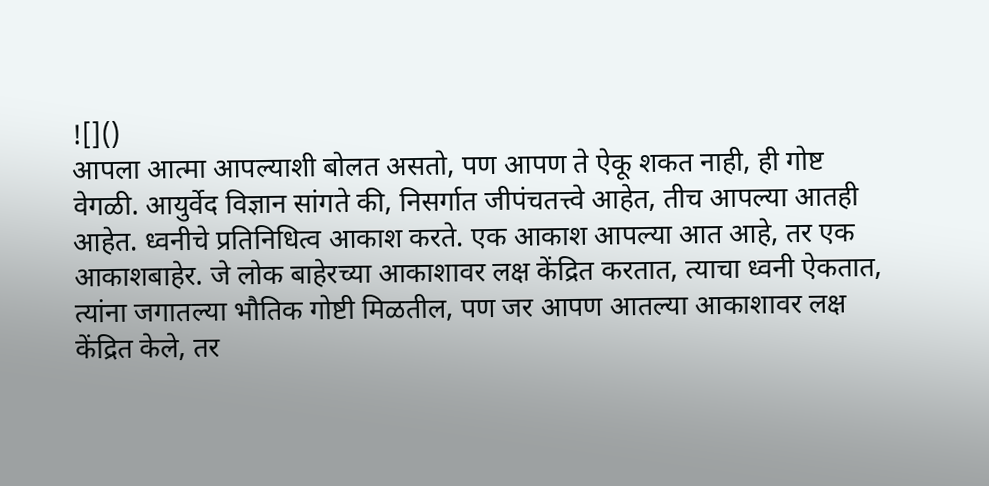![]()
आपला आत्मा आपल्याशी बोलत असतो, पण आपण ते ऐकू शकत नाही, ही गोष्ट वेगळी. आयुर्वेद विज्ञान सांगते की, निसर्गात जीपंचतत्त्वे आहेत, तीच आपल्या आतही आहेत. ध्वनीचे प्रतिनिधित्व आकाश करते. एक आकाश आपल्या आत आहे, तर एक आकाशबाहेर. जे लोक बाहेरच्या आकाशावर लक्ष केंद्रित करतात, त्याचा ध्वनी ऐकतात, त्यांना जगातल्या भौतिक गोष्टी मिळतील, पण जर आपण आतल्या आकाशावर लक्ष केंद्रित केले, तर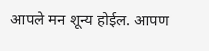आपले मन शून्य होईल. आपण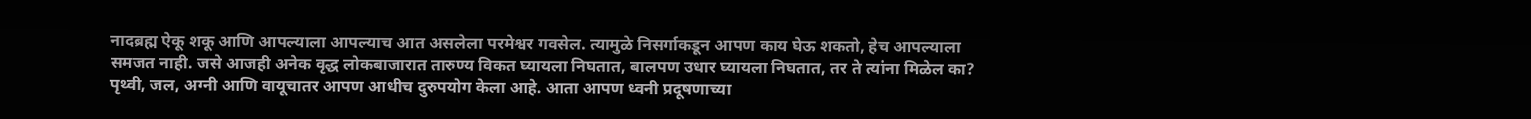नादब्रह्म ऐकू शकू आणि आपल्याला आपल्याच आत असलेला परमेश्वर गवसेल. त्यामुळे निसर्गाकडून आपण काय घेऊ शकतो, हेच आपल्याला समजत नाही. जसे आजही अनेक वृद्ध लोकबाजारात तारुण्य विकत घ्यायला निघतात, बालपण उधार घ्यायला निघतात, तर ते त्यांना मिळेल का? पृथ्वी, जल, अग्नी आणि वायूचातर आपण आधीच दुरुपयोग केला आहे. आता आपण ध्वनी प्रदूषणाच्या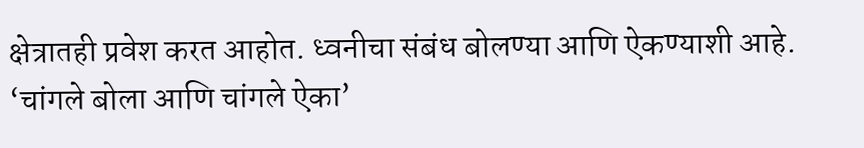क्षेत्रातही प्रवेश करत आहोत. ध्वनीचा संबंध बोलण्या आणि ऐकण्याशी आहे. ‘चांगले बोला आणि चांगले ऐका’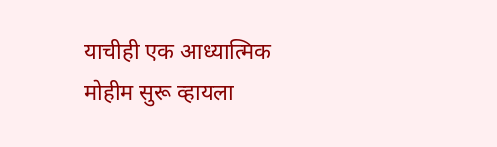याचीही एक आध्यात्मिक मोहीम सुरू व्हायला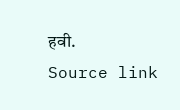हवी.
Source link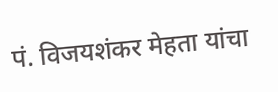पं. विजयशंकर मेहता यांचा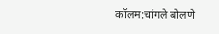कॉलम:चांगले बोलणे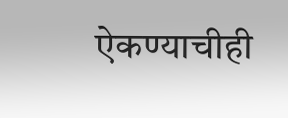ऐकण्याचीही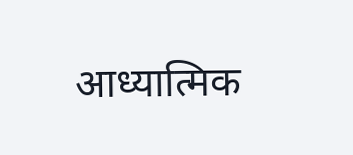आध्यात्मिक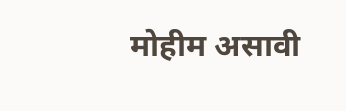मोहीम असावी